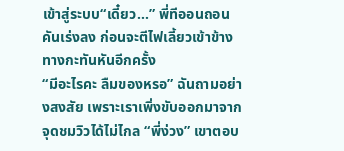เข้าสู่ระบบ“เดี๋ยว...” พี่ทีออนถอนคันเร่งลง ก่อนจะตีไฟเลี้ยวเข้าข้างทางกะทันหันอีกครั้ง
“มีอะไรคะ ลืมของหรอ” ฉันถามอย่างสงสัย เพราะเราเพิ่งขับออกมาจากจุดชมวิวได้ไม่ไกล “พี่ง่วง” เขาตอบ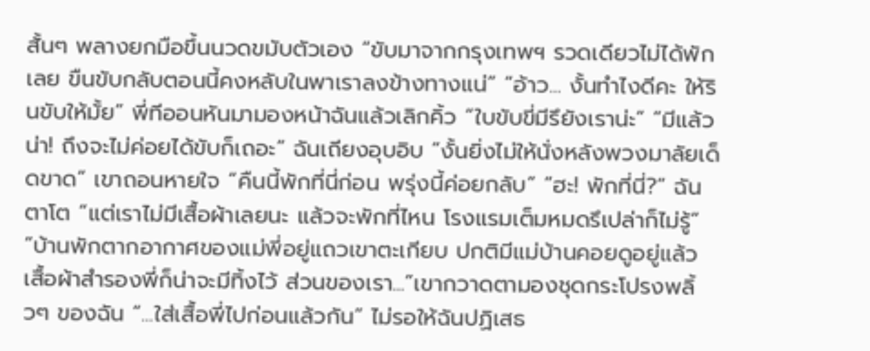สั้นๆ พลางยกมือขึ้นนวดขมับตัวเอง “ขับมาจากกรุงเทพฯ รวดเดียวไม่ได้พักเลย ขืนขับกลับตอนนี้คงหลับในพาเราลงข้างทางแน่” “อ้าว... งั้นทำไงดีคะ ให้รินขับให้มั้ย” พี่ทีออนหันมามองหน้าฉันแล้วเลิกคิ้ว “ใบขับขี่มีรึยังเราน่ะ” “มีแล้วน่า! ถึงจะไม่ค่อยได้ขับก็เถอะ” ฉันเถียงอุบอิบ “งั้นยิ่งไม่ให้นั่งหลังพวงมาลัยเด็ดขาด” เขาถอนหายใจ “คืนนี้พักที่นี่ก่อน พรุ่งนี้ค่อยกลับ” “ฮะ! พักที่นี่?” ฉันตาโต “แต่เราไม่มีเสื้อผ้าเลยนะ แล้วจะพักที่ไหน โรงแรมเต็มหมดรึเปล่าก็ไม่รู้” “บ้านพักตากอากาศของแม่พี่อยู่แถวเขาตะเกียบ ปกติมีแม่บ้านคอยดูอยู่แล้ว เสื้อผ้าสำรองพี่ก็น่าจะมีทิ้งไว้ ส่วนของเรา...”เขากวาดตามองชุดกระโปรงพลิ้วๆ ของฉัน “...ใส่เสื้อพี่ไปก่อนแล้วกัน” ไม่รอให้ฉันปฏิเสธ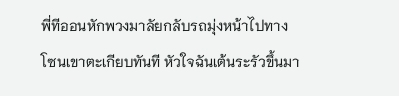พี่ทีออนหักพวงมาลัยกลับรถมุ่งหน้าไปทางโซนเขาตะเกียบทันที หัวใจฉันเต้นระรัวขึ้นมา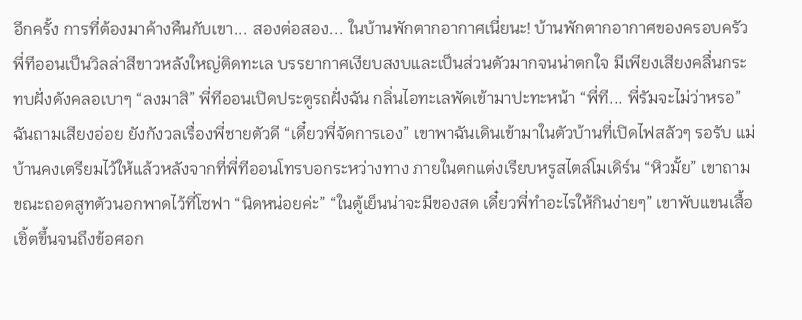อีกครั้ง การที่ต้องมาค้างคืนกับเขา... สองต่อสอง... ในบ้านพักตากอากาศเนี่ยนะ! บ้านพักตากอากาศของครอบครัวพี่ทีออนเป็นวิลล่าสีขาวหลังใหญ่ติดทะเล บรรยากาศเงียบสงบและเป็นส่วนตัวมากจนน่าตกใจ มีเพียงเสียงคลื่นกระทบฝั่งดังคลอเบาๆ “ลงมาสิ” พี่ทีออนเปิดประตูรถฝั่งฉัน กลิ่นไอทะเลพัดเข้ามาปะทะหน้า “พี่ที... พี่รัมจะไม่ว่าหรอ” ฉันถามเสียงอ่อย ยังกังวลเรื่องพี่ชายตัวดี “เดี๋ยวพี่จัดการเอง” เขาพาฉันเดินเข้ามาในตัวบ้านที่เปิดไฟสลัวๆ รอรับ แม่บ้านคงเตรียมไว้ให้แล้วหลังจากที่พี่ทีออนโทรบอกระหว่างทาง ภายในตกแต่งเรียบหรูสไตล์โมเดิร์น “หิวมั้ย” เขาถามขณะถอดสูทตัวนอกพาดไว้ที่โซฟา “นิดหน่อยค่ะ” “ในตู้เย็นน่าจะมีของสด เดี๋ยวพี่ทำอะไรให้กินง่ายๆ” เขาพับแขนเสื้อเชิ้ตขึ้นจนถึงข้อศอก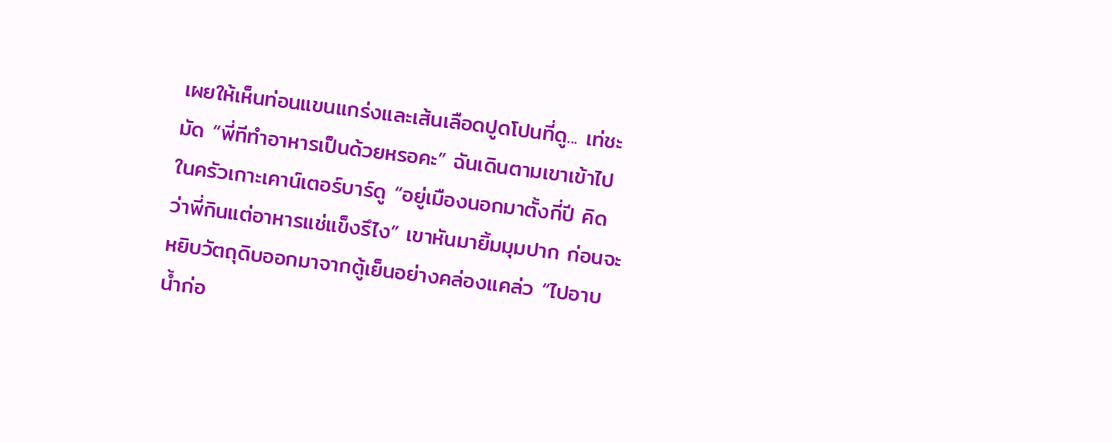เผยให้เห็นท่อนแขนแกร่งและเส้นเลือดปูดโปนที่ดู... เท่ชะมัด “พี่ทีทำอาหารเป็นด้วยหรอคะ” ฉันเดินตามเขาเข้าไปในครัวเกาะเคาน์เตอร์บาร์ดู “อยู่เมืองนอกมาตั้งกี่ปี คิดว่าพี่กินแต่อาหารแช่แข็งรึไง” เขาหันมายิ้มมุมปาก ก่อนจะหยิบวัตถุดิบออกมาจากตู้เย็นอย่างคล่องแคล่ว “ไปอาบน้ำก่อ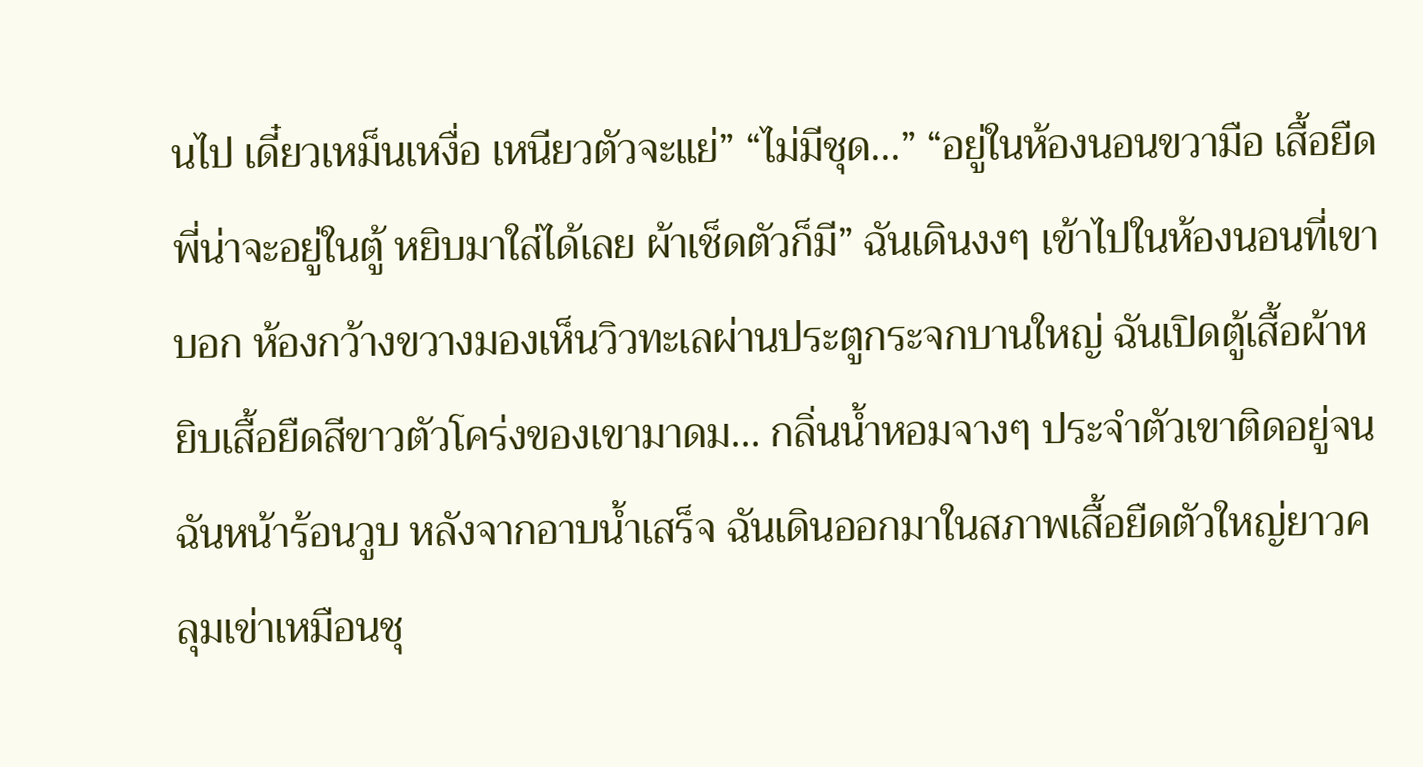นไป เดี๋ยวเหม็นเหงื่อ เหนียวตัวจะแย่” “ไม่มีชุด...” “อยู่ในห้องนอนขวามือ เสื้อยืดพี่น่าจะอยู่ในตู้ หยิบมาใส่ได้เลย ผ้าเช็ดตัวก็มี” ฉันเดินงงๆ เข้าไปในห้องนอนที่เขาบอก ห้องกว้างขวางมองเห็นวิวทะเลผ่านประตูกระจกบานใหญ่ ฉันเปิดตู้เสื้อผ้าหยิบเสื้อยืดสีขาวตัวโคร่งของเขามาดม... กลิ่นน้ำหอมจางๆ ประจำตัวเขาติดอยู่จนฉันหน้าร้อนวูบ หลังจากอาบน้ำเสร็จ ฉันเดินออกมาในสภาพเสื้อยืดตัวใหญ่ยาวคลุมเข่าเหมือนชุ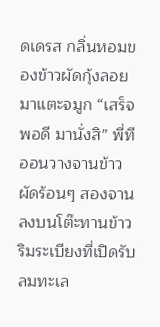ดเดรส กลิ่นหอมของข้าวผัดกุ้งลอยมาแตะจมูก “เสร็จพอดี มานั่งสิ” พี่ทีออนวางจานข้าวผัดร้อนๆ สองจานลงบนโต๊ะทานข้าวริมระเบียงที่เปิดรับลมทะเล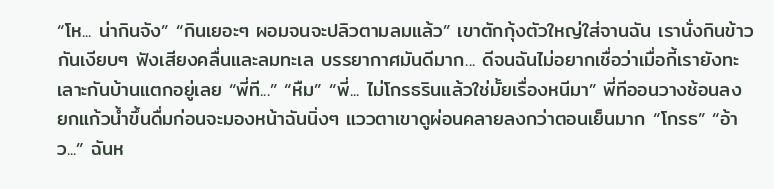“โห... น่ากินจัง” “กินเยอะๆ ผอมจนจะปลิวตามลมแล้ว” เขาตักกุ้งตัวใหญ่ใส่จานฉัน เรานั่งกินข้าวกันเงียบๆ ฟังเสียงคลื่นและลมทะเล บรรยากาศมันดีมาก... ดีจนฉันไม่อยากเชื่อว่าเมื่อกี้เรายังทะเลาะกันบ้านแตกอยู่เลย “พี่ที...” “หืม” “พี่... ไม่โกรธรินแล้วใช่มั้ยเรื่องหนีมา” พี่ทีออนวางช้อนลง ยกแก้วน้ำขึ้นดื่มก่อนจะมองหน้าฉันนิ่งๆ แววตาเขาดูผ่อนคลายลงกว่าตอนเย็นมาก “โกรธ” “อ้าว...” ฉันห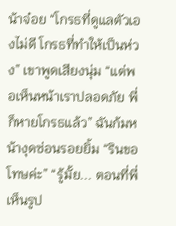น้าจ๋อย “โกรธที่ดูแลตัวเองไม่ดี โกรธที่ทำให้เป็นห่วง” เขาพูดเสียงนุ่ม “แต่พอเห็นหน้าเราปลอดภัย พี่ก็หายโกรธแล้ว” ฉันก้มหน้างุดซ่อนรอยยิ้ม “รินขอโทษค่ะ” “รู้มั้ย... ตอนที่พี่เห็นรูป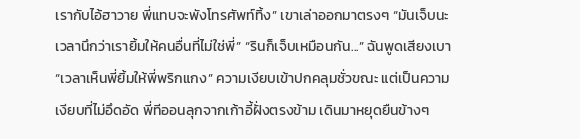เรากับไอ้ฮาวาย พี่แทบจะพังโทรศัพท์ทิ้ง” เขาเล่าออกมาตรงๆ “มันเจ็บนะ เวลานึกว่าเรายิ้มให้คนอื่นที่ไม่ใช่พี่” “รินก็เจ็บเหมือนกัน...” ฉันพูดเสียงเบา “เวลาเห็นพี่ยิ้มให้พี่พริกแกง” ความเงียบเข้าปกคลุมชั่วขณะ แต่เป็นความเงียบที่ไม่อึดอัด พี่ทีออนลุกจากเก้าอี้ฝั่งตรงข้าม เดินมาหยุดยืนข้างๆ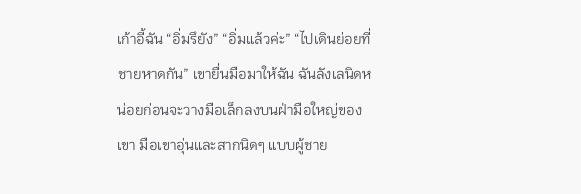เก้าอี้ฉัน “อิ่มรึยัง” “อิ่มแล้วค่ะ” “ไปเดินย่อยที่ชายหาดกัน” เขายื่นมือมาให้ฉัน ฉันลังเลนิดหน่อยก่อนจะวางมือเล็กลงบนฝ่ามือใหญ่ของเขา มือเขาอุ่นและสากนิดๆ แบบผู้ชาย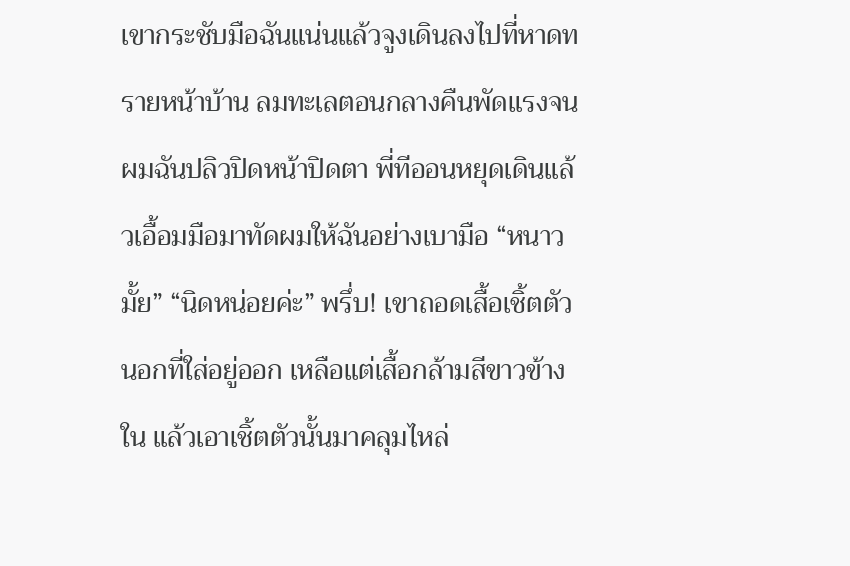เขากระชับมือฉันแน่นแล้วจูงเดินลงไปที่หาดทรายหน้าบ้าน ลมทะเลตอนกลางคืนพัดแรงจนผมฉันปลิวปิดหน้าปิดตา พี่ทีออนหยุดเดินแล้วเอื้อมมือมาทัดผมให้ฉันอย่างเบามือ “หนาวมั้ย” “นิดหน่อยค่ะ” พรึ่บ! เขาถอดเสื้อเชิ้ตตัวนอกที่ใส่อยู่ออก เหลือแต่เสื้อกล้ามสีขาวข้างใน แล้วเอาเชิ้ตตัวนั้นมาคลุมไหล่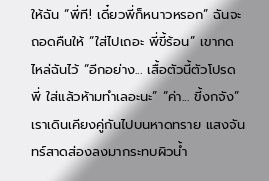ให้ฉัน “พี่ที! เดี๋ยวพี่ก็หนาวหรอก” ฉันจะถอดคืนให้ “ใส่ไปเถอะ พี่ขี้ร้อน” เขากดไหล่ฉันไว้ “อีกอย่าง... เสื้อตัวนี้ตัวโปรดพี่ ใส่แล้วห้ามทำเลอะนะ” “ค่า... ขี้งกจัง” เราเดินเคียงคู่กันไปบนหาดทราย แสงจันทร์สาดส่องลงมากระทบผิวน้ำ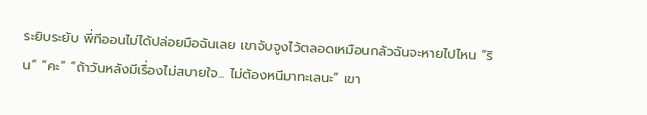ระยิบระยับ พี่ทีออนไม่ได้ปล่อยมือฉันเลย เขาจับจูงไว้ตลอดเหมือนกลัวฉันจะหายไปไหน “ริน” “คะ” “ถ้าวันหลังมีเรื่องไม่สบายใจ... ไม่ต้องหนีมาทะเลนะ” เขา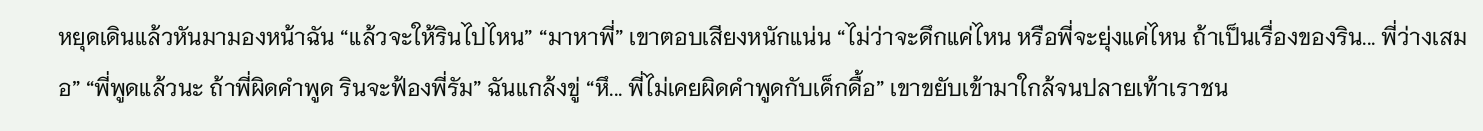หยุดเดินแล้วหันมามองหน้าฉัน “แล้วจะให้รินไปไหน” “มาหาพี่” เขาตอบเสียงหนักแน่น “ไม่ว่าจะดึกแค่ไหน หรือพี่จะยุ่งแค่ไหน ถ้าเป็นเรื่องของริน... พี่ว่างเสมอ” “พี่พูดแล้วนะ ถ้าพี่ผิดคำพูด รินจะฟ้องพี่รัม” ฉันแกล้งขู่ “หึ... พี่ไม่เคยผิดคำพูดกับเด็กดื้อ” เขาขยับเข้ามาใกล้จนปลายเท้าเราชน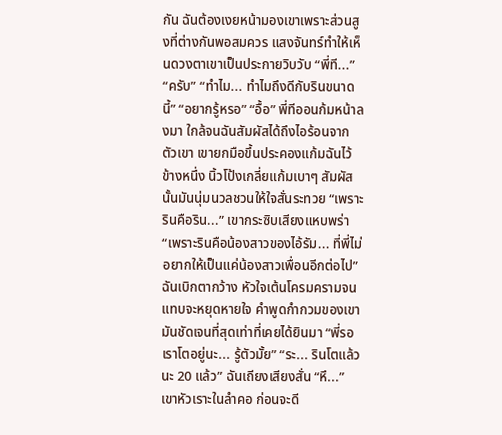กัน ฉันต้องเงยหน้ามองเขาเพราะส่วนสูงที่ต่างกันพอสมควร แสงจันทร์ทำให้เห็นดวงตาเขาเป็นประกายวิบวับ “พี่ที...” “ครับ” “ทำไม... ทำไมถึงดีกับรินขนาดนี้” “อยากรู้หรอ” “อื้อ” พี่ทีออนก้มหน้าลงมา ใกล้จนฉันสัมผัสได้ถึงไอร้อนจากตัวเขา เขายกมือขึ้นประคองแก้มฉันไว้ข้างหนึ่ง นิ้วโป้งเกลี่ยแก้มเบาๆ สัมผัสนั้นมันนุ่มนวลชวนให้ใจสั่นระทวย “เพราะรินคือริน...” เขากระซิบเสียงแหบพร่า “เพราะรินคือน้องสาวของไอ้รัม... ที่พี่ไม่อยากให้เป็นแค่น้องสาวเพื่อนอีกต่อไป” ฉันเบิกตากว้าง หัวใจเต้นโครมครามจนแทบจะหยุดหายใจ คำพูดกำกวมของเขามันชัดเจนที่สุดเท่าที่เคยได้ยินมา “พี่รอเราโตอยู่นะ... รู้ตัวมั้ย” “ระ... รินโตแล้วนะ 20 แล้ว” ฉันเถียงเสียงสั่น “หึ...” เขาหัวเราะในลำคอ ก่อนจะดี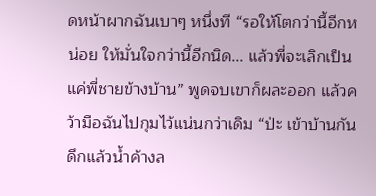ดหน้าผากฉันเบาๆ หนึ่งที “รอให้โตกว่านี้อีกหน่อย ให้มั่นใจกว่านี้อีกนิด... แล้วพี่จะเลิกเป็นแค่พี่ชายข้างบ้าน” พูดจบเขาก็ผละออก แล้วคว้ามือฉันไปกุมไว้แน่นกว่าเดิม “ป่ะ เข้าบ้านกัน ดึกแล้วน้ำค้างล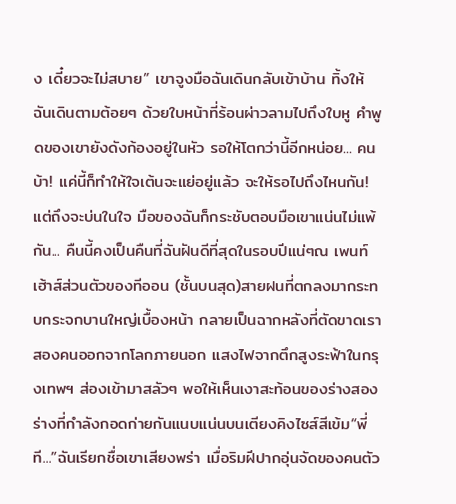ง เดี๋ยวจะไม่สบาย” เขาจูงมือฉันเดินกลับเข้าบ้าน ทิ้งให้ฉันเดินตามต้อยๆ ด้วยใบหน้าที่ร้อนผ่าวลามไปถึงใบหู คำพูดของเขายังดังก้องอยู่ในหัว รอให้โตกว่านี้อีกหน่อย... คนบ้า! แค่นี้ก็ทำให้ใจเต้นจะแย่อยู่แล้ว จะให้รอไปถึงไหนกัน! แต่ถึงจะบ่นในใจ มือของฉันก็กระชับตอบมือเขาแน่นไม่แพ้กัน... คืนนี้คงเป็นคืนที่ฉันฝันดีที่สุดในรอบปีแน่ๆณ เพนท์เฮ้าส์ส่วนตัวของทีออน (ชั้นบนสุด)สายฝนที่ตกลงมากระทบกระจกบานใหญ่เบื้องหน้า กลายเป็นฉากหลังที่ตัดขาดเราสองคนออกจากโลกภายนอก แสงไฟจากตึกสูงระฟ้าในกรุงเทพฯ ส่องเข้ามาสลัวๆ พอให้เห็นเงาสะท้อนของร่างสองร่างที่กำลังกอดก่ายกันแนบแน่นบนเตียงคิงไซส์สีเข้ม“พี่ที...”ฉันเรียกชื่อเขาเสียงพร่า เมื่อริมฝีปากอุ่นจัดของคนตัว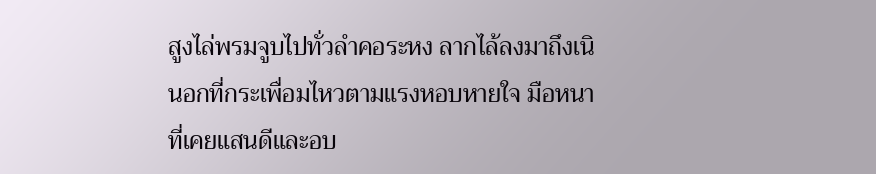สูงไล่พรมจูบไปทั่วลำคอระหง ลากไล้ลงมาถึงเนินอกที่กระเพื่อมไหวตามแรงหอบหายใจ มือหนาที่เคยแสนดีและอบ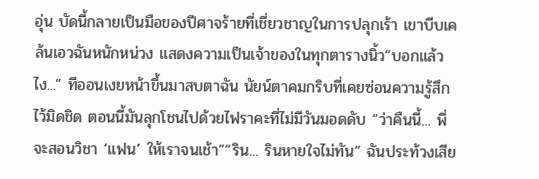อุ่น บัดนี้กลายเป็นมือของปีศาจร้ายที่เชี่ยวชาญในการปลุกเร้า เขาบีบเคล้นเอวฉันหนักหน่วง แสดงความเป็นเจ้าของในทุกตารางนิ้ว“บอกแล้วไง...” ทีออนเงยหน้าขึ้นมาสบตาฉัน นัยน์ตาคมกริบที่เคยซ่อนความรู้สึกไว้มิดชิด ตอนนี้มันลุกโชนไปด้วยไฟราคะที่ไม่มีวันมอดดับ “ว่าคืนนี้... พี่จะสอนวิชา ‘แฟน’ ให้เราจนเช้า”“ริน... รินหายใจไม่ทัน” ฉันประท้วงเสีย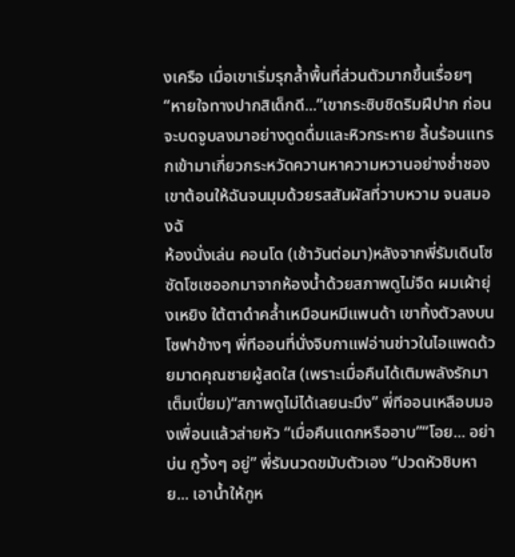งเครือ เมื่อเขาเริ่มรุกล้ำพื้นที่ส่วนตัวมากขึ้นเรื่อยๆ“หายใจทางปากสิเด็กดี...”เขากระซิบชิดริมฝีปาก ก่อนจะบดจูบลงมาอย่างดูดดื่มและหิวกระหาย ลิ้นร้อนแทรกเข้ามาเกี่ยวกระหวัดควานหาความหวานอย่างช่ำชอง เขาต้อนให้ฉันจนมุมด้วยรสสัมผัสที่วาบหวาม จนสมองฉั
ห้องนั่งเล่น คอนโด (เช้าวันต่อมา)หลังจากพี่รัมเดินโซซัดโซเซออกมาจากห้องน้ำด้วยสภาพดูไม่จืด ผมเผ้ายุ่งเหยิง ใต้ตาดำคล้ำเหมือนหมีแพนด้า เขาทิ้งตัวลงบนโซฟาข้างๆ พี่ทีออนที่นั่งจิบกาแฟอ่านข่าวในไอแพดด้วยมาดคุณชายผู้สดใส (เพราะเมื่อคืนได้เติมพลังรักมาเต็มเปี่ยม)“สภาพดูไม่ได้เลยนะมึง” พี่ทีออนเหลือบมองเพื่อนแล้วส่ายหัว “เมื่อคืนแดกหรืออาบ”“โอย... อย่าบ่น กูวิ้งๆ อยู่” พี่รัมนวดขมับตัวเอง “ปวดหัวชิบหาย... เอาน้ำให้กูห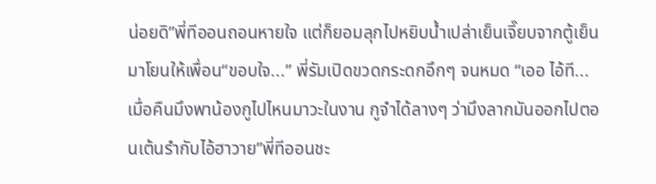น่อยดิ”พี่ทีออนถอนหายใจ แต่ก็ยอมลุกไปหยิบน้ำเปล่าเย็นเจี๊ยบจากตู้เย็นมาโยนให้เพื่อน“ขอบใจ...” พี่รัมเปิดขวดกระดกอึกๆ จนหมด “เออ ไอ้ที... เมื่อคืนมึงพาน้องกูไปไหนมาวะในงาน กูจำได้ลางๆ ว่ามึงลากมันออกไปตอนเต้นรำกับไอ้ฮาวาย”พี่ทีออนชะ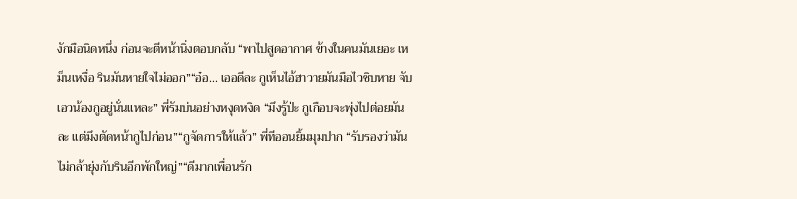งักมือนิดหนึ่ง ก่อนจะตีหน้านิ่งตอบกลับ “พาไปสูดอากาศ ข้างในคนมันเยอะ เหม็นเหงื่อ รินมันหายใจไม่ออก”“อ๋อ... เออดีละ กูเห็นไอ้ฮาวายมันมือไวชิบหาย จับเอวน้องกูอยู่นั่นแหละ” พี่รัมบ่นอย่างหงุดหงิด “มึงรู้ป่ะ กูเกือบจะพุ่งไปต่อยมันละ แต่มึงตัดหน้ากูไปก่อน”“กูจัดการให้แล้ว” พี่ทีออนยิ้มมุมปาก “รับรองว่ามันไม่กล้ายุ่งกับรินอีกพักใหญ่”“ดีมากเพื่อนรัก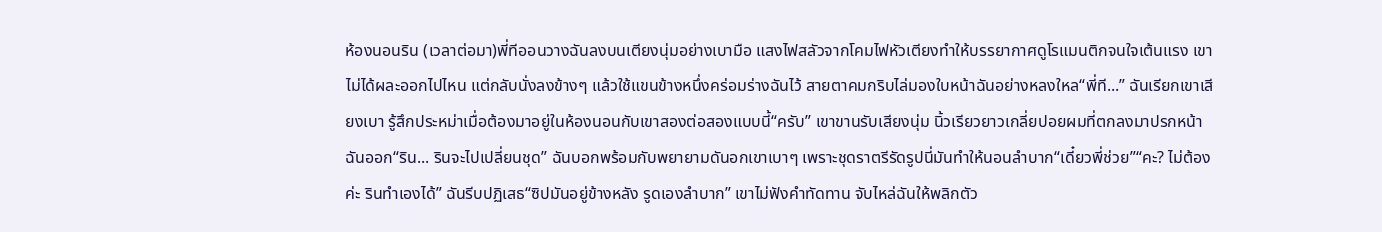ห้องนอนริน (เวลาต่อมา)พี่ทีออนวางฉันลงบนเตียงนุ่มอย่างเบามือ แสงไฟสลัวจากโคมไฟหัวเตียงทำให้บรรยากาศดูโรแมนติกจนใจเต้นแรง เขาไม่ได้ผละออกไปไหน แต่กลับนั่งลงข้างๆ แล้วใช้แขนข้างหนึ่งคร่อมร่างฉันไว้ สายตาคมกริบไล่มองใบหน้าฉันอย่างหลงใหล“พี่ที...” ฉันเรียกเขาเสียงเบา รู้สึกประหม่าเมื่อต้องมาอยู่ในห้องนอนกับเขาสองต่อสองแบบนี้“ครับ” เขาขานรับเสียงนุ่ม นิ้วเรียวยาวเกลี่ยปอยผมที่ตกลงมาปรกหน้าฉันออก“ริน... รินจะไปเปลี่ยนชุด” ฉันบอกพร้อมกับพยายามดันอกเขาเบาๆ เพราะชุดราตรีรัดรูปนี่มันทำให้นอนลำบาก“เดี๋ยวพี่ช่วย”“คะ? ไม่ต้องค่ะ รินทำเองได้” ฉันรีบปฏิเสธ“ซิปมันอยู่ข้างหลัง รูดเองลำบาก” เขาไม่ฟังคำทัดทาน จับไหล่ฉันให้พลิกตัว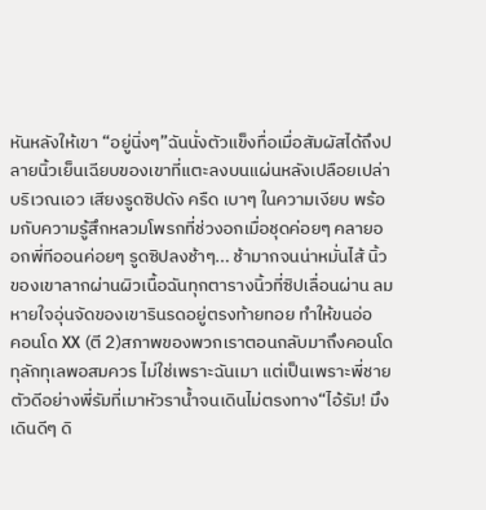หันหลังให้เขา “อยู่นิ่งๆ”ฉันนั่งตัวแข็งทื่อเมื่อสัมผัสได้ถึงปลายนิ้วเย็นเฉียบของเขาที่แตะลงบนแผ่นหลังเปลือยเปล่าบริเวณเอว เสียงรูดซิปดัง ครืด เบาๆ ในความเงียบ พร้อมกับความรู้สึกหลวมโพรกที่ช่วงอกเมื่อชุดค่อยๆ คลายออกพี่ทีออนค่อยๆ รูดซิปลงช้าๆ... ช้ามากจนน่าหมั่นไส้ นิ้วของเขาลากผ่านผิวเนื้อฉันทุกตารางนิ้วที่ซิปเลื่อนผ่าน ลมหายใจอุ่นจัดของเขารินรดอยู่ตรงท้ายทอย ทำให้ขนอ่อ
คอนโด XX (ตี 2)สภาพของพวกเราตอนกลับมาถึงคอนโดทุลักทุเลพอสมควร ไม่ใช่เพราะฉันเมา แต่เป็นเพราะพี่ชายตัวดีอย่างพี่รัมที่เมาหัวราน้ำจนเดินไม่ตรงทาง“ไอ้รัม! มึงเดินดีๆ ดิ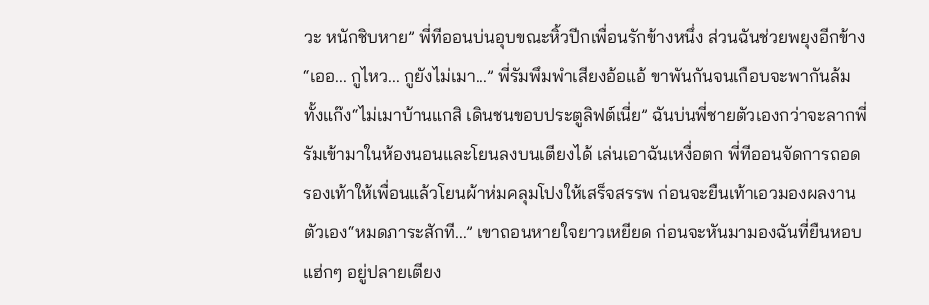วะ หนักชิบหาย” พี่ทีออนบ่นอุบขณะหิ้วปีกเพื่อนรักข้างหนึ่ง ส่วนฉันช่วยพยุงอีกข้าง“เออ... กูไหว... กูยังไม่เมา...” พี่รัมพึมพำเสียงอ้อแอ้ ขาพันกันจนเกือบจะพากันล้มทั้งแก๊ง“ไม่เมาบ้านแกสิ เดินชนขอบประตูลิฟต์เนี่ย” ฉันบ่นพี่ชายตัวเองกว่าจะลากพี่รัมเข้ามาในห้องนอนและโยนลงบนเตียงได้ เล่นเอาฉันเหงื่อตก พี่ทีออนจัดการถอดรองเท้าให้เพื่อนแล้วโยนผ้าห่มคลุมโปงให้เสร็จสรรพ ก่อนจะยืนเท้าเอวมองผลงานตัวเอง“หมดภาระสักที...” เขาถอนหายใจยาวเหยียด ก่อนจะหันมามองฉันที่ยืนหอบแฮ่กๆ อยู่ปลายเตียง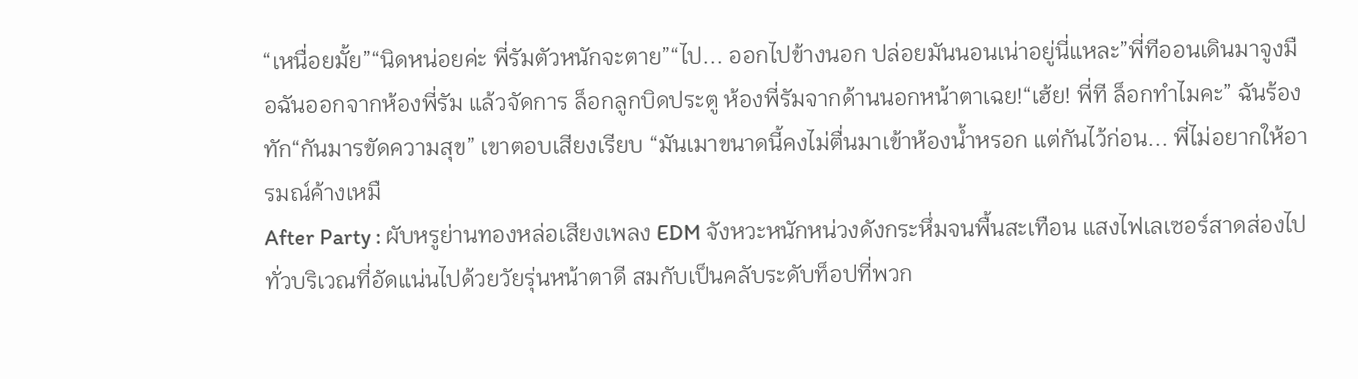“เหนื่อยมั้ย”“นิดหน่อยค่ะ พี่รัมตัวหนักจะตาย”“ไป... ออกไปข้างนอก ปล่อยมันนอนเน่าอยู่นี่แหละ”พี่ทีออนเดินมาจูงมือฉันออกจากห้องพี่รัม แล้วจัดการ ล็อกลูกบิดประตู ห้องพี่รัมจากด้านนอกหน้าตาเฉย!“เฮ้ย! พี่ที ล็อกทำไมคะ” ฉันร้องทัก“กันมารขัดความสุข” เขาตอบเสียงเรียบ “มันเมาขนาดนี้คงไม่ตื่นมาเข้าห้องน้ำหรอก แต่กันไว้ก่อน... พี่ไม่อยากให้อารมณ์ค้างเหมื
After Party : ผับหรูย่านทองหล่อเสียงเพลง EDM จังหวะหนักหน่วงดังกระหึ่มจนพื้นสะเทือน แสงไฟเลเซอร์สาดส่องไปทั่วบริเวณที่อัดแน่นไปด้วยวัยรุ่นหน้าตาดี สมกับเป็นคลับระดับท็อปที่พวก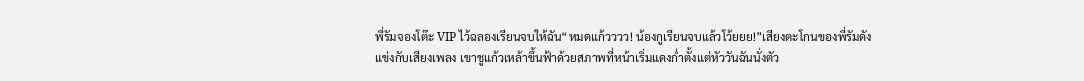พี่รัมจองโต๊ะ VIP ไว้ฉลองเรียนจบให้ฉัน“หมดแก้วววว! น้องกูเรียนจบแล้วโว้ยยย!”เสียงตะโกนของพี่รัมดังแข่งกับเสียงเพลง เขาชูแก้วเหล้าขึ้นฟ้าด้วยสภาพที่หน้าเริ่มแดงก่ำตั้งแต่หัววันฉันนั่งตัว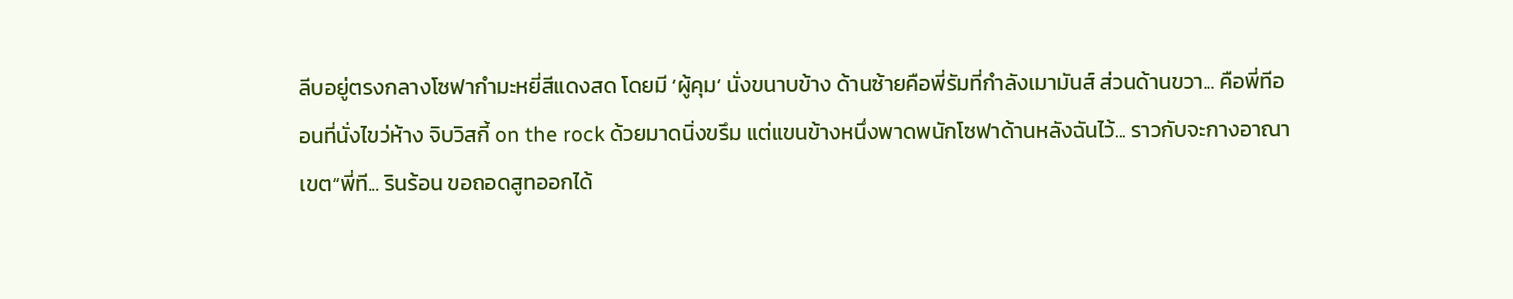ลีบอยู่ตรงกลางโซฟากำมะหยี่สีแดงสด โดยมี ‘ผู้คุม’ นั่งขนาบข้าง ด้านซ้ายคือพี่รัมที่กำลังเมามันส์ ส่วนด้านขวา... คือพี่ทีออนที่นั่งไขว่ห้าง จิบวิสกี้ on the rock ด้วยมาดนิ่งขรึม แต่แขนข้างหนึ่งพาดพนักโซฟาด้านหลังฉันไว้... ราวกับจะกางอาณาเขต“พี่ที... รินร้อน ขอถอดสูทออกได้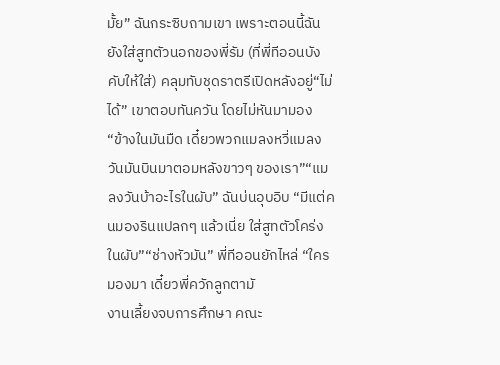มั้ย” ฉันกระซิบถามเขา เพราะตอนนี้ฉันยังใส่สูทตัวนอกของพี่รัม (ที่พี่ทีออนบังคับให้ใส่) คลุมทับชุดราตรีเปิดหลังอยู่“ไม่ได้” เขาตอบทันควัน โดยไม่หันมามอง “ข้างในมันมืด เดี๋ยวพวกแมลงหวี่แมลงวันมันบินมาตอมหลังขาวๆ ของเรา”“แมลงวันบ้าอะไรในผับ” ฉันบ่นอุบอิบ “มีแต่คนมองรินแปลกๆ แล้วเนี่ย ใส่สูทตัวโคร่งในผับ”“ช่างหัวมัน” พี่ทีออนยักไหล่ “ใครมองมา เดี๋ยวพี่ควักลูกตามั
งานเลี้ยงจบการศึกษา คณะ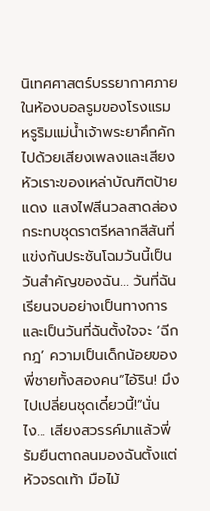นิเทศศาสตร์บรรยากาศภายในห้องบอลรูมของโรงแรมหรูริมแม่น้ำเจ้าพระยาคึกคักไปด้วยเสียงเพลงและเสียงหัวเราะของเหล่าบัณฑิตป้ายแดง แสงไฟสีนวลสาดส่องกระทบชุดราตรีหลากสีสันที่แข่งกันประชันโฉมวันนี้เป็นวันสำคัญของฉัน... วันที่ฉันเรียนจบอย่างเป็นทางการ และเป็นวันที่ฉันตั้งใจจะ ‘ฉีกกฎ’ ความเป็นเด็กน้อยของพี่ชายทั้งสองคน“ไอ้ริน! มึงไปเปลี่ยนชุดเดี๋ยวนี้!”นั่นไง... เสียงสวรรค์มาแล้วพี่รัมยืนตาถลนมองฉันตั้งแต่หัวจรดเท้า มือไม้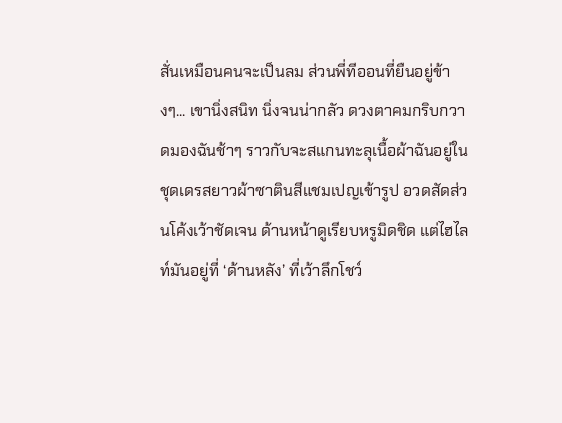สั่นเหมือนคนจะเป็นลม ส่วนพี่ทีออนที่ยืนอยู่ข้างๆ... เขานิ่งสนิท นิ่งจนน่ากลัว ดวงตาคมกริบกวาดมองฉันช้าๆ ราวกับจะสแกนทะลุเนื้อผ้าฉันอยู่ในชุดเดรสยาวผ้าซาตินสีแชมเปญเข้ารูป อวดสัดส่วนโค้งเว้าชัดเจน ด้านหน้าดูเรียบหรูมิดชิด แต่ไฮไลท์มันอยู่ที่ ‘ด้านหลัง’ ที่เว้าลึกโชว์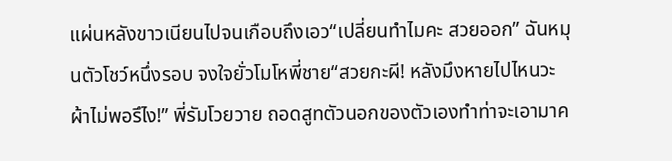แผ่นหลังขาวเนียนไปจนเกือบถึงเอว“เปลี่ยนทำไมคะ สวยออก” ฉันหมุนตัวโชว์หนึ่งรอบ จงใจยั่วโมโหพี่ชาย“สวยกะผี! หลังมึงหายไปไหนวะ ผ้าไม่พอรึไง!” พี่รัมโวยวาย ถอดสูทตัวนอกของตัวเองทำท่าจะเอามาค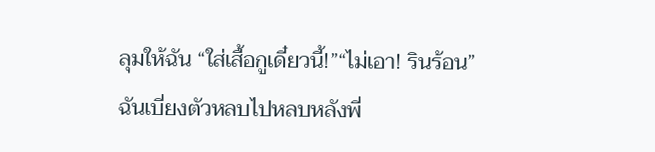ลุมให้ฉัน “ใส่เสื้อกูเดี๋ยวนี้!”“ไม่เอา! รินร้อน” ฉันเบี่ยงตัวหลบไปหลบหลังพี่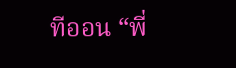ทีออน “พี่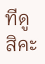ทีดูสิคะ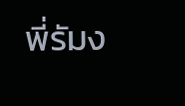พี่รัมง